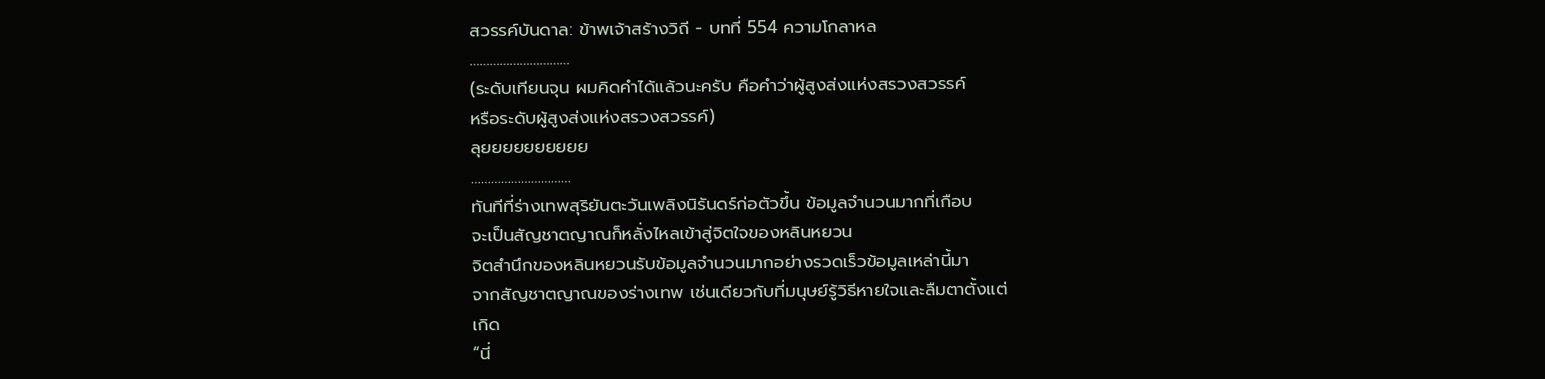สวรรค์บันดาล: ข้าพเจ้าสร้างวิถี - บทที่ 554 ความโกลาหล
…………………………
(ระดับเทียนจุน ผมคิดคำได้แล้วนะครับ คือคำว่าผู้สูงส่งแห่งสรวงสวรรค์
หรือระดับผู้สูงส่งแห่งสรวงสวรรค์)
ลุยยยยยยยยยย
…………………………
ทันทีที่ร่างเทพสุริยันตะวันเพลิงนิรันดร์ก่อตัวขึ้น ข้อมูลจำนวนมากที่เกือบ
จะเป็นสัญชาตญาณก็หลั่งไหลเข้าสู่จิตใจของหลินหยวน
จิตสำนึกของหลินหยวนรับข้อมูลจำนวนมากอย่างรวดเร็วข้อมูลเหล่านี้มา
จากสัญชาตญาณของร่างเทพ เช่นเดียวกับที่มนุษย์รู้วิธีหายใจและลืมตาตั้งแต่
เกิด
“นี่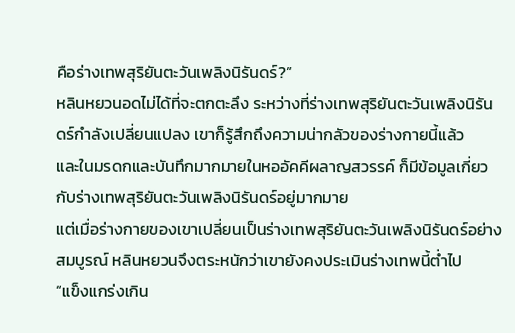คือร่างเทพสุริยันตะวันเพลิงนิรันดร์?”
หลินหยวนอดไม่ได้ที่จะตกตะลึง ระหว่างที่ร่างเทพสุริยันตะวันเพลิงนิรัน
ดร์กำลังเปลี่ยนแปลง เขาก็รู้สึกถึงความน่ากลัวของร่างกายนี้แล้ว
และในมรดกและบันทึกมากมายในหออัคคีผลาญสวรรค์ ก็มีข้อมูลเกี่ยว
กับร่างเทพสุริยันตะวันเพลิงนิรันดร์อยู่มากมาย
แต่เมื่อร่างกายของเขาเปลี่ยนเป็นร่างเทพสุริยันตะวันเพลิงนิรันดร์อย่าง
สมบูรณ์ หลินหยวนจึงตระหนักว่าเขายังคงประเมินร่างเทพนี้ต่ำไป
“แข็งแกร่งเกิน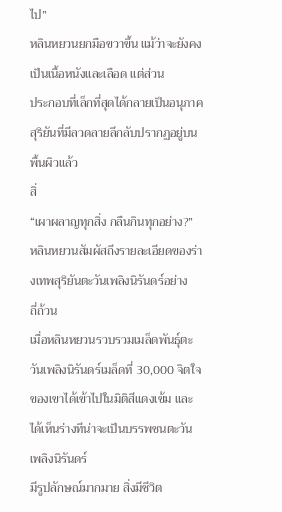ไป”
หลินหยวนยกมือขวาขึ้น แม้ว่าจะยังคงเป็นเนื้อหนังและเลือด แต่ส่วน
ประกอบที่เล็กที่สุดได้กลายเป็นอนุภาคสุริยันที่มีลวดลายลึกลับปรากฏอยู่บน
พื้นผิวแล้ว
สิ่
“เผาผลาญทุกสิ่ง กลืนกินทุกอย่าง?”
หลินหยวนสัมผัสถึงรายละเอียดของร่างเทพสุริยันตะวันเพลิงนิรันดร์อย่าง
ถี่ถ้วน
เมื่อหลินหยวนรวบรวมเมล็ดพันธุ์ตะวันเพลิงนิรันดร์เมล็ดที่ 30,000 จิตใจ
ของเขาได้เข้าไปในมิติสีแดงเข้ม และได้เห็นร่างทีน่าจะเป็นบรรพชนตะวัน
เพลิงนิรันดร์
มีรูปลักษณ์มากมาย สิ่งมีชีวิต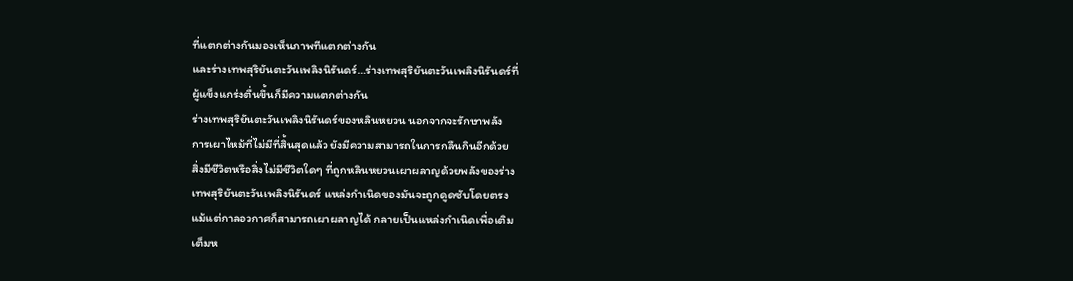ที่แตกต่างกันมองเห็นภาพทีแตกต่างกัน
และร่างเทพสุริยันตะวันเพลิงนิรันดร์…ร่างเทพสุริยันตะวันเพลิงนิรันดร์ที่
ผู้แข็งแกร่งตื่นขึ้นก็มีความแตกต่างกัน
ร่างเทพสุริยันตะวันเพลิงนิรันดร์ของหลินหยวน นอกจากจะรักษาพลัง
การเผาไหม้ที่ไม่มีที่สิ้นสุดแล้ว ยังมีความสามารถในการกลืนกินอีกด้วย
สิ่งมีชีวิตหรือสิ่งไม่มีชีวิตใดๆ ที่ถูกหลินหยวนเผาผลาญด้วยพลังของร่าง
เทพสุริยันตะวันเพลิงนิรันดร์ แหล่งกำเนิดของมันจะถูกดูดซับโดยตรง
แม้แต่กาลอวกาศก็สามารถเผาผลาญได้ กลายเป็นแหล่งกำเนิดเพื่อเติม
เต็มห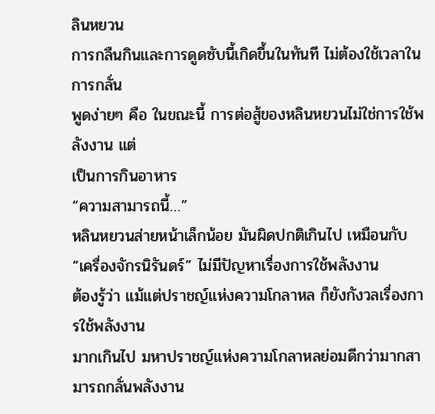ลินหยวน
การกลืนกินและการดูดซับนี้เกิดขึ้นในทันที ไม่ต้องใช้เวลาในการกลั่น
พูดง่ายๆ คือ ในขณะนี้ การต่อสู้ของหลินหยวนไม่ใช่การใช้พลังงาน แต่
เป็นการกินอาหาร
“ความสามารถนี้…”
หลินหยวนส่ายหน้าเล็กน้อย มันผิดปกติเกินไป เหมือนกับ
“เครื่องจักรนิรันดร์” ไม่มีปัญหาเรื่องการใช้พลังงาน
ต้องรู้ว่า แม้แต่ปราชญ์แห่งความโกลาหล ก็ยังกังวลเรื่องการใช้พลังงาน
มากเกินไป มหาปราชญ์แห่งความโกลาหลย่อมดีกว่ามากสามารถกลั่นพลังงาน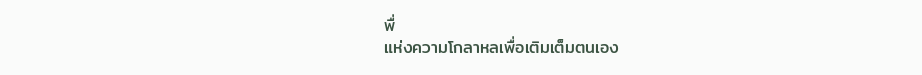พื่
แห่งความโกลาหลเพื่อเติมเต็มตนเอง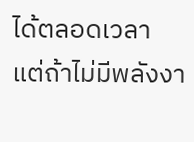ได้ตลอดเวลา
แต่ถ้าไม่มีพลังงา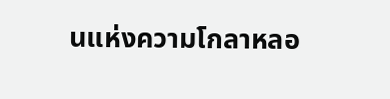นแห่งความโกลาหลอ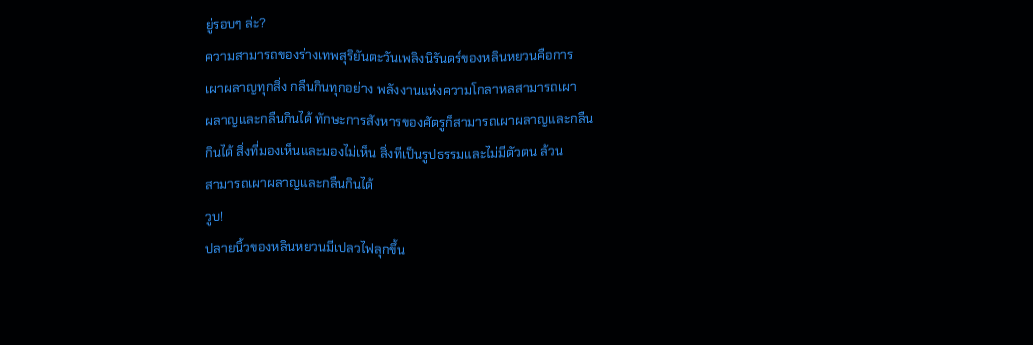ยู่รอบๆ ล่ะ?
ความสามารถของร่างเทพสุริยันตะวันเพลิงนิรันดร์ของหลินหยวนคือการ
เผาผลาญทุกสิ่ง กลืนกินทุกอย่าง พลังงานแห่งความโกลาหลสามารถเผา
ผลาญและกลืนกินได้ ทักษะการสังหารของศัตรูก็สามารถเผาผลาญและกลืน
กินได้ สิ่งที่มองเห็นและมองไม่เห็น สิ่งทีเป็นรูปธรรมและไม่มีตัวตน ล้วน
สามารถเผาผลาญและกลืนกินได้
วูบ!
ปลายนิ้วของหลินหยวนมีเปลวไฟลุกขึ้น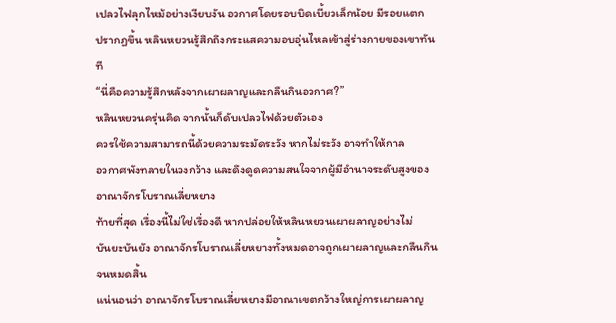เปลวไฟลุกไหม้อย่างเงียบงัน อวกาศโดยรอบบิดเบี้ยวเล็กน้อย มีรอยแตก
ปรากฏขึ้น หลินหยวนรู้สึกถึงกระแสความอบอุ่นไหลเข้าสู่ร่างกายของเขาทันที
“นี่คือความรู้สึกหลังจากเผาผลาญและกลืนกินอวกาศ?”
หลินหยวนครุ่นคิด จากนั้นก็ดับเปลวไฟด้วยตัวเอง
ควรใช้ความสามารถนี้ด้วยความระมัดระวัง หากไม่ระวัง อาจทำให้กาล
อวกาศพังทลายในวงกว้าง และดึงดูดความสนใจจากผู้มีอำนาจระดับสูงของ
อาณาจักรโบราณเลี่ยหยาง
ท้ายที่สุด เรื่องนี้ไม่ใช่เรื่องดี หากปล่อยให้หลินหยวนเผาผลาญอย่างไม่
บันยะบันยัง อาณาจักรโบราณเลี่ยหยางทั้งหมดอาจถูกเผาผลาญและกลืนกิน
จนหมดสิ้น
แน่นอนว่า อาณาจักรโบราณเลี่ยหยางมีอาณาเขตกว้างใหญ่การเผาผลาญ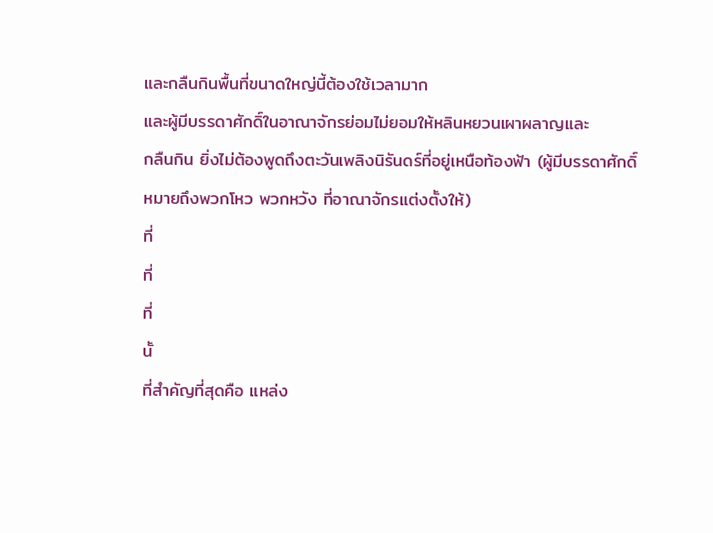และกลืนกินพื้นที่ขนาดใหญ่นี้ต้องใช้เวลามาก
และผู้มีบรรดาศักดิ์ในอาณาจักรย่อมไม่ยอมให้หลินหยวนเผาผลาญและ
กลืนกิน ยิ่งไม่ต้องพูดถึงตะวันเพลิงนิรันดร์ที่อยู่เหนือท้องฟ้า (ผู้มีบรรดาศักดิ์
หมายถึงพวกโหว พวกหวัง ที่อาณาจักรแต่งตั้งให้)
ที่
ที่
ที่
นั้
ที่สำคัญที่สุดคือ แหล่ง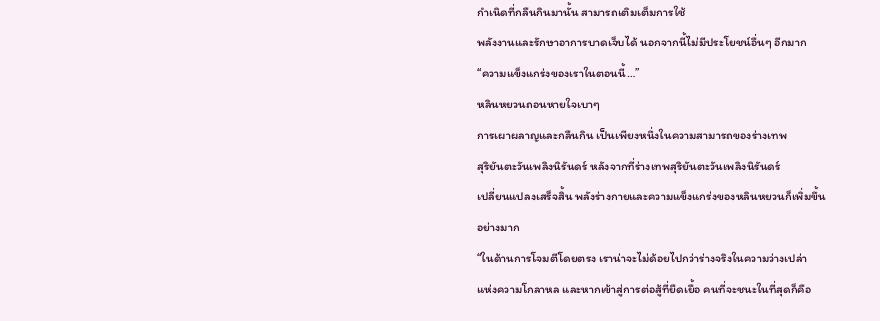กำเนิดที่กลืนกินมานั้น สามารถเติมเต็มการใช้
พลังงานและรักษาอาการบาดเจ็บได้ นอกจากนี้ไม่มีประโยชน์อื่นๆ อีกมาก
“ความแข็งแกร่งของเราในตอนนี้…”
หลินหยวนถอนหายใจเบาๆ
การเผาผลาญและกลืนกิน เป็นเพียงหนึ่งในความสามารถของร่างเทพ
สุริยันตะวันเพลิงนิรันดร์ หลังจากที่ร่างเทพสุริยันตะวันเพลิงนิรันดร์
เปลี่ยนแปลงเสร็จสิ้น พลังร่างกายและความแข็งแกร่งของหลินหยวนก็เพิ่มขึ้น
อย่างมาก
“ในด้านการโจมตีโดยตรง เราน่าจะไม่ด้อยไปกว่าร่างจริงในความว่างเปล่า
แห่งความโกลาหล และหากเข้าสู่การต่อสู้ที่ยืดเยื้อ คนที่จะชนะในที่สุดก็คือ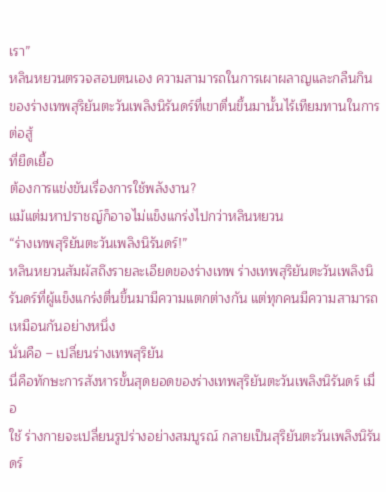เรา”
หลินหยวนตรวจสอบตนเอง ความสามารถในการเผาผลาญและกลืนกิน
ของร่างเทพสุริยันตะวันเพลิงนิรันดร์ที่เขาตื่นขึ้นมานั้นไร้เทียมทานในการต่อสู้
ที่ยืดเยื้อ
ต้องการแข่งขันเรื่องการใช้พลังงาน?
แม้แต่มหาปราชญ์ก็อาจไม่แข็งแกร่งไปกว่าหลินหยวน
“ร่างเทพสุริยันตะวันเพลิงนิรันดร์!”
หลินหยวนสัมผัสถึงรายละเอียดของร่างเทพ ร่างเทพสุริยันตะวันเพลิงนิ
รันดร์ที่ผู้แข็งแกร่งตื่นขึ้นมามีความแตกต่างกัน แต่ทุกคนมีความสามารถ
เหมือนกันอย่างหนึ่ง
นั่นคือ – เปลี่ยนร่างเทพสุริยัน
นี่คือทักษะการสังหารขั้นสุดยอดของร่างเทพสุริยันตะวันเพลิงนิรันดร์ เมื่อ
ใช้ ร่างกายจะเปลี่ยนรูปร่างอย่างสมบูรณ์ กลายเป็นสุริยันตะวันเพลิงนิรันดร์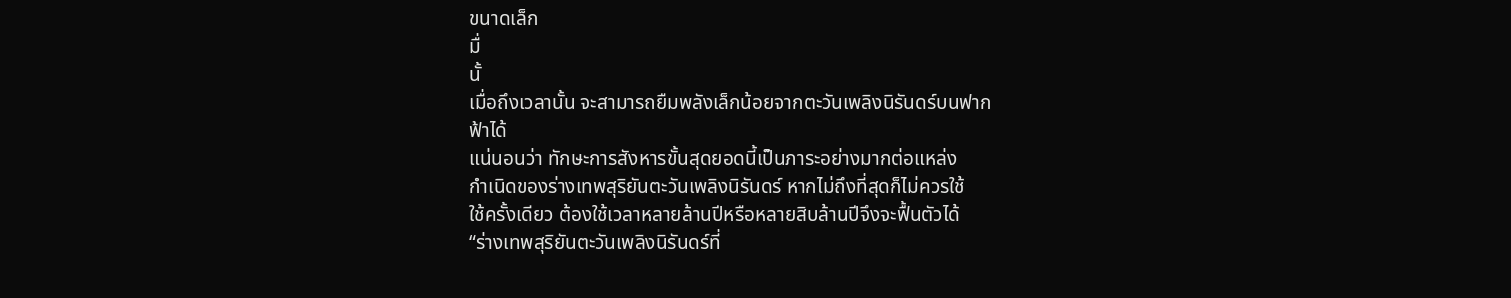ขนาดเล็ก
มื่
นั้
เมื่อถึงเวลานั้น จะสามารถยืมพลังเล็กน้อยจากตะวันเพลิงนิรันดร์บนฟาก
ฟ้าได้
แน่นอนว่า ทักษะการสังหารขั้นสุดยอดนี้เป็นภาระอย่างมากต่อแหล่ง
กำเนิดของร่างเทพสุริยันตะวันเพลิงนิรันดร์ หากไม่ถึงที่สุดก็ไม่ควรใช้
ใช้ครั้งเดียว ต้องใช้เวลาหลายล้านปีหรือหลายสิบล้านปีจึงจะฟื้นตัวได้
“ร่างเทพสุริยันตะวันเพลิงนิรันดร์ที่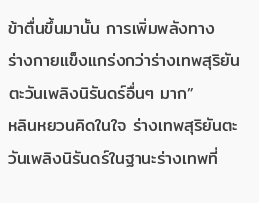ข้าตื่นขึ้นมานั้น การเพิ่มพลังทาง
ร่างกายแข็งแกร่งกว่าร่างเทพสุริยันตะวันเพลิงนิรันดร์อื่นๆ มาก”
หลินหยวนคิดในใจ ร่างเทพสุริยันตะวันเพลิงนิรันดร์ในฐานะร่างเทพที่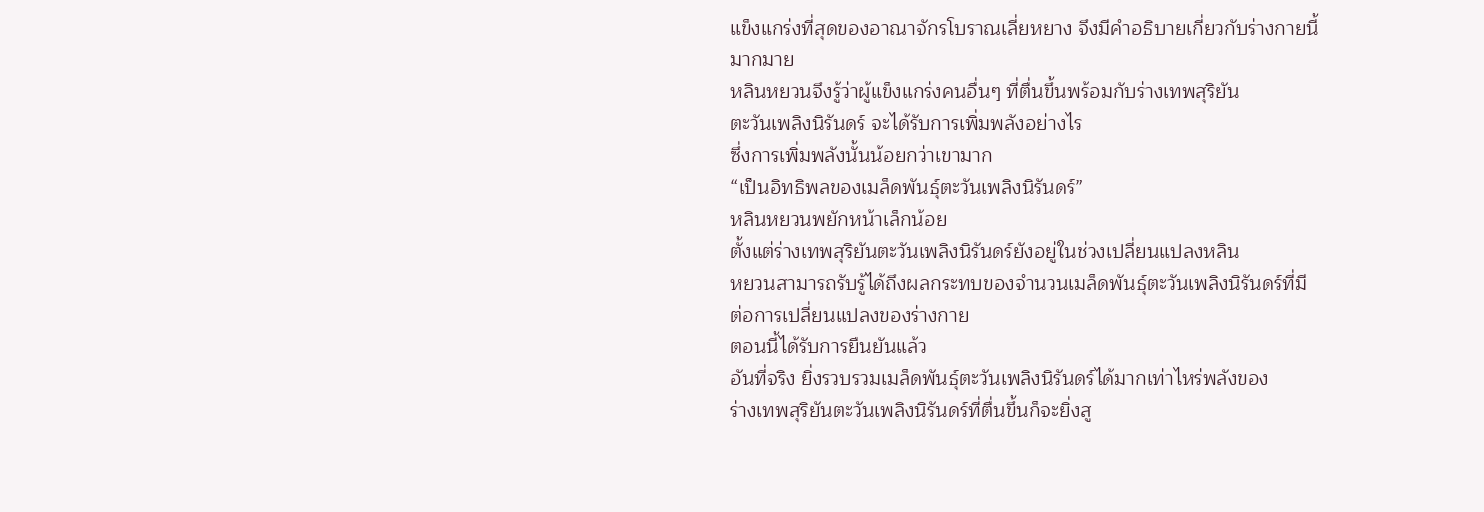แข็งแกร่งที่สุดของอาณาจักรโบราณเลี่ยหยาง จึงมีคำอธิบายเกี่ยวกับร่างกายนี้
มากมาย
หลินหยวนจึงรู้ว่าผู้แข็งแกร่งคนอื่นๆ ที่ตื่นขึ้นพร้อมกับร่างเทพสุริยัน
ตะวันเพลิงนิรันดร์ จะได้รับการเพิ่มพลังอย่างไร
ซึ่งการเพิ่มพลังนั้นน้อยกว่าเขามาก
“เป็นอิทธิพลของเมล็ดพันธุ์ตะวันเพลิงนิรันดร์”
หลินหยวนพยักหน้าเล็กน้อย
ตั้งแต่ร่างเทพสุริยันตะวันเพลิงนิรันดร์ยังอยู่ในช่วงเปลี่ยนแปลงหลิน
หยวนสามารถรับรู้ได้ถึงผลกระทบของจำนวนเมล็ดพันธุ์ตะวันเพลิงนิรันดร์ที่มี
ต่อการเปลี่ยนแปลงของร่างกาย
ตอนนี้ได้รับการยืนยันแล้ว
อันที่จริง ยิ่งรวบรวมเมล็ดพันธุ์ตะวันเพลิงนิรันดร์ได้มากเท่าไหร่พลังของ
ร่างเทพสุริยันตะวันเพลิงนิรันดร์ที่ตื่นขึ้นก็จะยิ่งสู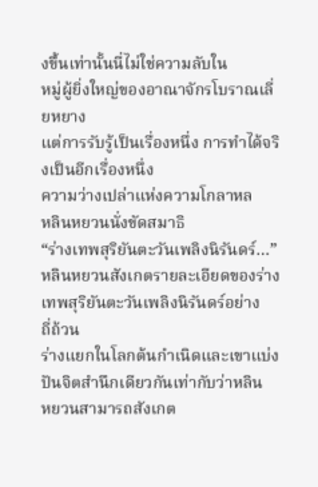งขึ้นเท่านั้นนี่ไม่ใช่ความลับใน
หมู่ผู้ยิ่งใหญ่ของอาณาจักรโบราณเลี่ยหยาง
แต่การรับรู้เป็นเรื่องหนึ่ง การทำได้จริงเป็นอีกเรื่องหนึ่ง
ความว่างเปล่าแห่งความโกลาหล
หลินหยวนนั่งขัดสมาธิ
“ร่างเทพสุริยันตะวันเพลิงนิรันดร์…”
หลินหยวนสังเกตรายละเอียดของร่างเทพสุริยันตะวันเพลิงนิรันดร์อย่าง
ถี่ถ้วน
ร่างแยกในโลกต้นกำเนิดและเขาแบ่งปันจิตสำนึกเดียวกันเท่ากับว่าหลิน
หยวนสามารถสังเกต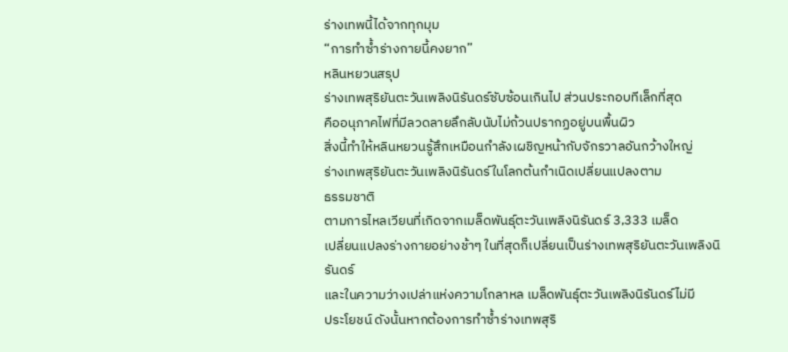ร่างเทพนี้ได้จากทุกมุม
“การทำซ้ำร่างกายนี้คงยาก”
หลินหยวนสรุป
ร่างเทพสุริยันตะวันเพลิงนิรันดร์ซับซ้อนเกินไป ส่วนประกอบทีเล็กที่สุด
คืออนุภาคไฟที่มีลวดลายลึกลับนับไม่ถ้วนปรากฏอยู่บนพื้นผิว
สิ่งนี้ทำให้หลินหยวนรู้สึกเหมือนกำลังเผชิญหน้ากับจักรวาลอันกว้างใหญ่
ร่างเทพสุริยันตะวันเพลิงนิรันดร์ในโลกต้นกำเนิดเปลี่ยนแปลงตาม
ธรรมชาติ
ตามการไหลเวียนที่เกิดจากเมล็ดพันธุ์ตะวันเพลิงนิรันดร์ 3,333 เมล็ด
เปลี่ยนแปลงร่างกายอย่างช้าๆ ในที่สุดก็เปลี่ยนเป็นร่างเทพสุริยันตะวันเพลิงนิ
รันดร์
และในความว่างเปล่าแห่งความโกลาหล เมล็ดพันธุ์ตะวันเพลิงนิรันดร์ไม่มี
ประโยชน์ ดังนั้นหากต้องการทำซ้ำร่างเทพสุริ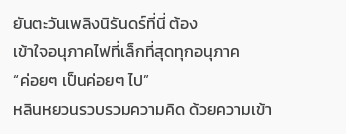ยันตะวันเพลิงนิรันดร์ที่นี่ ต้อง
เข้าใจอนุภาคไฟที่เล็กที่สุดทุกอนุภาค
“ค่อยๆ เป็นค่อยๆ ไป”
หลินหยวนรวบรวมความคิด ด้วยความเข้า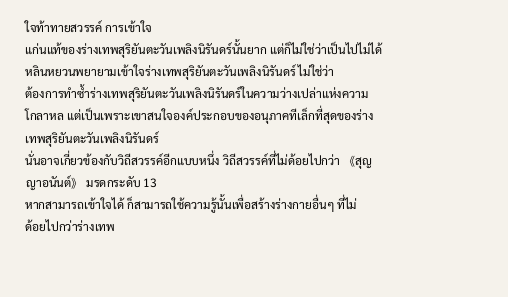ใจท้าทายสวรรค์ การเข้าใจ
แก่นแท้ของร่างเทพสุริยันตะวันเพลิงนิรันดร์นั้นยาก แต่ก็ไม่ใช่ว่าเป็นไปไม่ได้
หลินหยวนพยายามเข้าใจร่างเทพสุริยันตะวันเพลิงนิรันดร์ ไม่ใช่ว่า
ต้องการทำซ้ำร่างเทพสุริยันตะวันเพลิงนิรันดร์ในความว่างเปล่าแห่งความ
โกลาหล แต่เป็นเพราะเขาสนใจองค์ประกอบของอนุภาคทีเล็กที่สุดของร่าง
เทพสุริยันตะวันเพลิงนิรันดร์
นั่นอาจเกี่ยวข้องกับวิถีสวรรค์อีกแบบหนึ่ง วิถีสวรรค์ที่ไม่ด้อยไปกว่า 《สุญ
ญาอนันต์》 มรดกระดับ 13
หากสามารถเข้าใจได้ ก็สามารถใช้ความรู้นั้นเพื่อสร้างร่างกายอื่นๆ ที่ไม่
ด้อยไปกว่าร่างเทพ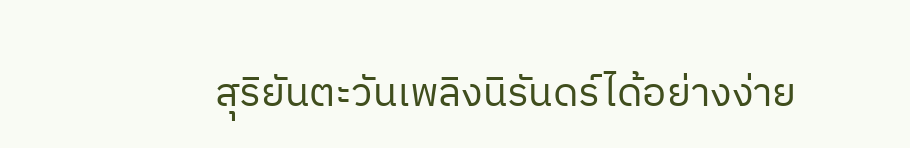สุริยันตะวันเพลิงนิรันดร์ได้อย่างง่าย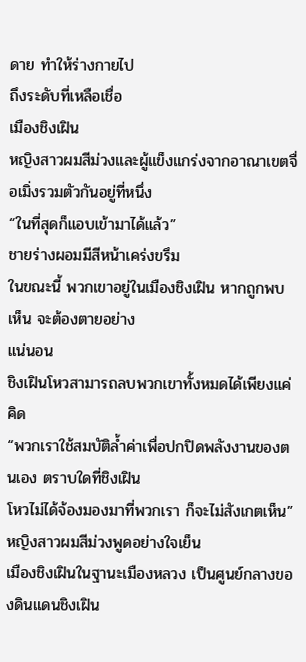ดาย ทำให้ร่างกายไป
ถึงระดับที่เหลือเชื่อ
เมืองชิงเฝิน
หญิงสาวผมสีม่วงและผู้แข็งแกร่งจากอาณาเขตจื่อเมิ่งรวมตัวกันอยู่ที่หนึ่ง
“ในที่สุดก็แอบเข้ามาได้แล้ว”
ชายร่างผอมมีสีหน้าเคร่งขรึม
ในขณะนี้ พวกเขาอยู่ในเมืองชิงเฝิน หากถูกพบเห็น จะต้องตายอย่าง
แน่นอน
ชิงเฝินโหวสามารถลบพวกเขาทั้งหมดได้เพียงแค่คิด
“พวกเราใช้สมบัติล้ำค่าเพื่อปกปิดพลังงานของตนเอง ตราบใดที่ชิงเฝิน
โหวไม่ได้จ้องมองมาที่พวกเรา ก็จะไม่สังเกตเห็น”
หญิงสาวผมสีม่วงพูดอย่างใจเย็น
เมืองชิงเฝินในฐานะเมืองหลวง เป็นศูนย์กลางของดินแดนชิงเฝิน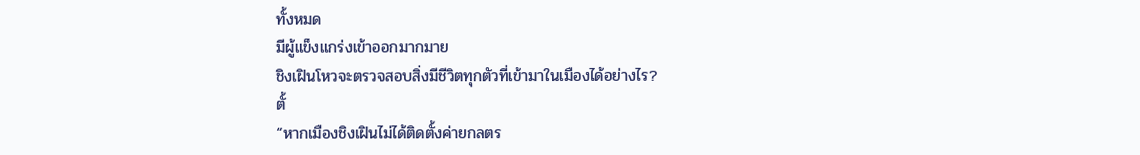ทั้งหมด
มีผู้แข็งแกร่งเข้าออกมากมาย
ชิงเฝินโหวจะตรวจสอบสิ่งมีชีวิตทุกตัวที่เข้ามาในเมืองได้อย่างไร?
ตั้
“หากเมืองชิงเฝินไม่ได้ติดตั้งค่ายกลตร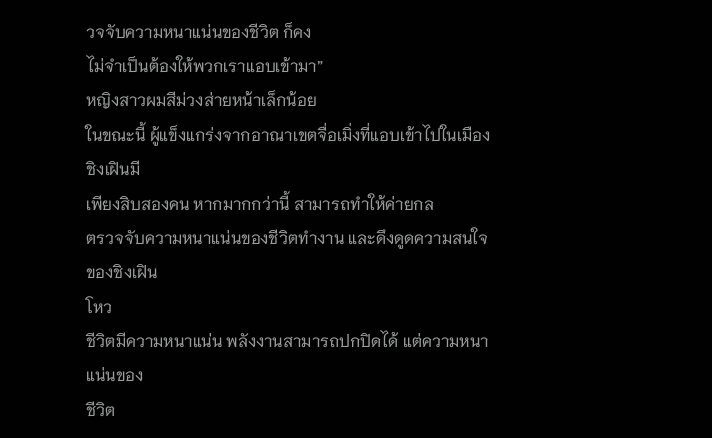วจจับความหนาแน่นของชีวิต ก็คง
ไม่จำเป็นต้องให้พวกเราแอบเข้ามา”
หญิงสาวผมสีม่วงส่ายหน้าเล็กน้อย
ในขณะนี้ ผู้แข็งแกร่งจากอาณาเขตจื่อเมิ่งที่แอบเข้าไปในเมืองชิงเฝินมี
เพียงสิบสองคน หากมากกว่านี้ สามารถทำให้ค่ายกล
ตรวจจับความหนาแน่นของชีวิตทำงาน และดึงดูดความสนใจของชิงเฝิน
โหว
ชีวิตมีความหนาแน่น พลังงานสามารถปกปิดได้ แต่ความหนาแน่นของ
ชีวิต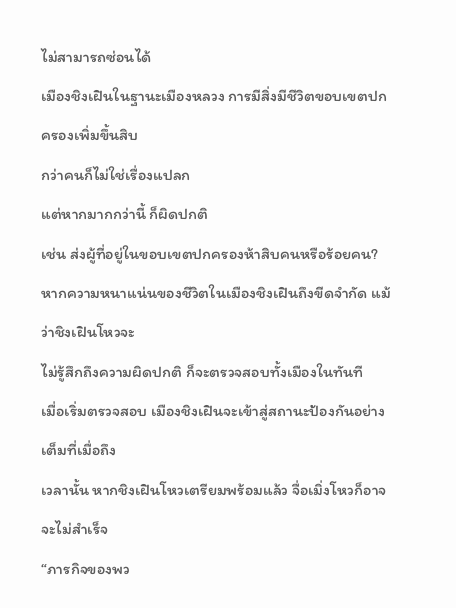ไม่สามารถซ่อนได้
เมืองชิงเฝินในฐานะเมืองหลวง การมีสิ่งมีชีวิตขอบเขตปกครองเพิ่มขึ้นสิบ
กว่าคนก็ไม่ใช่เรื่องแปลก
แต่หากมากกว่านี้ ก็ผิดปกติ
เช่น ส่งผู้ที่อยู่ในขอบเขตปกครองห้าสิบคนหรือร้อยคน?
หากความหนาแน่นของชีวิตในเมืองชิงเฝินถึงขีดจำกัด แม้ว่าชิงเฝินโหวจะ
ไม่รู้สึกถึงความผิดปกติ ก็จะตรวจสอบทั้งเมืองในทันที
เมื่อเริ่มตรวจสอบ เมืองชิงเฝินจะเข้าสู่สถานะป้องกันอย่างเต็มที่เมื่อถึง
เวลานั้น หากชิงเฝินโหวเตรียมพร้อมแล้ว จื่อเมิ่งโหวก็อาจจะไม่สำเร็จ
“ภารกิจของพว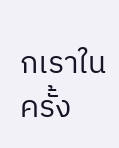กเราในครั้ง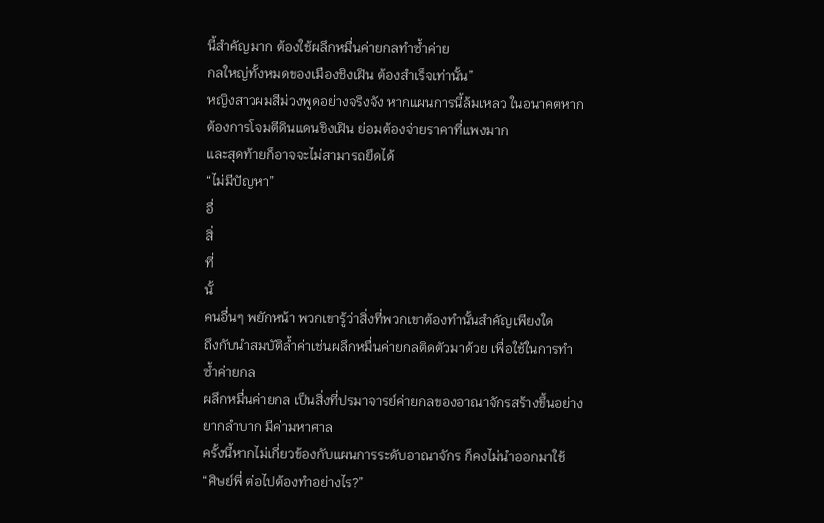นี้สำคัญมาก ต้องใช้ผลึกหมื่นค่ายกลทำซ้ำค่าย
กลใหญ่ทั้งหมดของเมืองชิงเฝิน ต้องสำเร็จเท่านั้น”
หญิงสาวผมสีม่วงพูดอย่างจริงจัง หากแผนการนี้ล้มเหลว ในอนาคตหาก
ต้องการโจมตีดินแดนชิงเฝิน ย่อมต้องจ่ายราคาที่แพงมาก
และสุดท้ายก็อาจจะไม่สามารถยึดได้
“ไม่มีปัญหา”
อื่
สิ่
ที่
นั้
คนอื่นๆ พยักหน้า พวกเขารู้ว่าสิ่งที่พวกเขาต้องทำนั้นสำคัญเพียงใด
ถึงกับนำสมบัติล้ำค่าเช่นผลึกหมื่นค่ายกลติดตัวมาด้วย เพื่อใช้ในการทำ
ซ้ำค่ายกล
ผลึกหมื่นค่ายกล เป็นสิ่งที่ปรมาจารย์ค่ายกลของอาณาจักรสร้างขึ้นอย่าง
ยากลำบาก มีค่ามหาศาล
ครั้งนี้หากไม่เกี่ยวข้องกับแผนการระดับอาณาจักร ก็คงไม่นำออกมาใช้
“ศิษย์พี่ ต่อไปต้องทำอย่างไร?”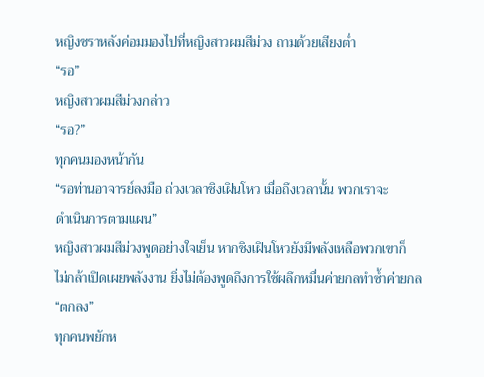หญิงชราหลังค่อมมองไปที่หญิงสาวผมสีม่วง ถามด้วยเสียงต่ำ
“รอ”
หญิงสาวผมสีม่วงกล่าว
“รอ?”
ทุกคนมองหน้ากัน
“รอท่านอาจารย์ลงมือ ถ่วงเวลาชิงเฝินโหว เมื่อถึงเวลานั้น พวกเราจะ
ดำเนินการตามแผน”
หญิงสาวผมสีม่วงพูดอย่างใจเย็น หากชิงเฝินโหวยังมีพลังเหลือพวกเขาก็
ไม่กล้าเปิดเผยพลังงาน ยิ่งไม่ต้องพูดถึงการใช้ผลึกหมื่นค่ายกลทำซ้ำค่ายกล
“ตกลง”
ทุกคนพยักห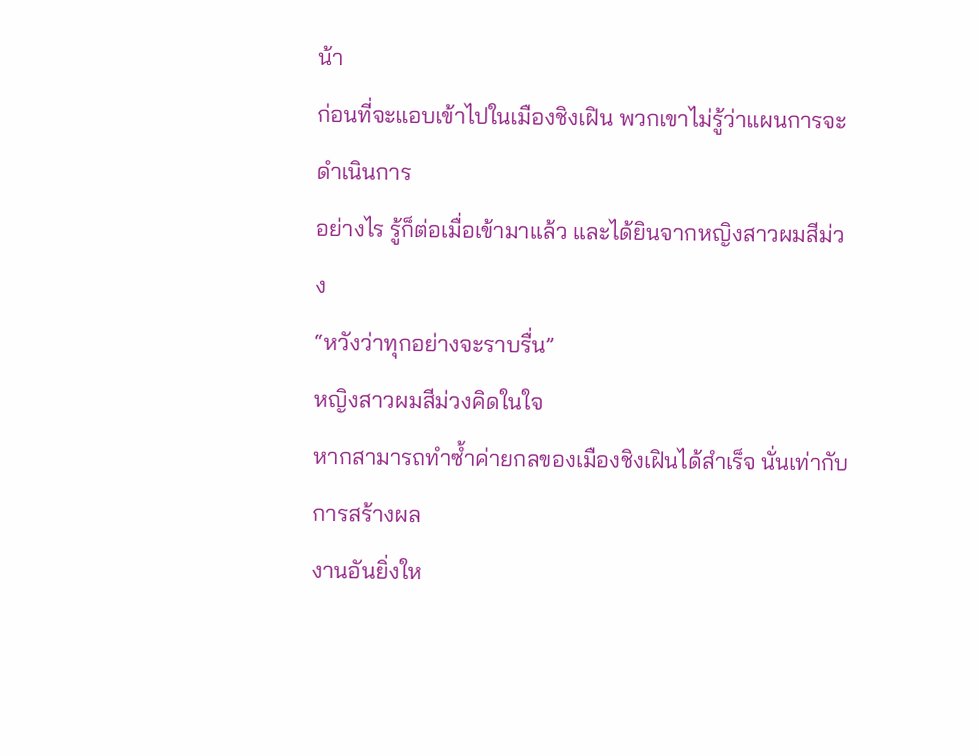น้า
ก่อนที่จะแอบเข้าไปในเมืองชิงเฝิน พวกเขาไม่รู้ว่าแผนการจะดำเนินการ
อย่างไร รู้ก็ต่อเมื่อเข้ามาแล้ว และได้ยินจากหญิงสาวผมสีม่วง
“หวังว่าทุกอย่างจะราบรื่น”
หญิงสาวผมสีม่วงคิดในใจ
หากสามารถทำซ้ำค่ายกลของเมืองชิงเฝินได้สำเร็จ นั่นเท่ากับการสร้างผล
งานอันยิ่งให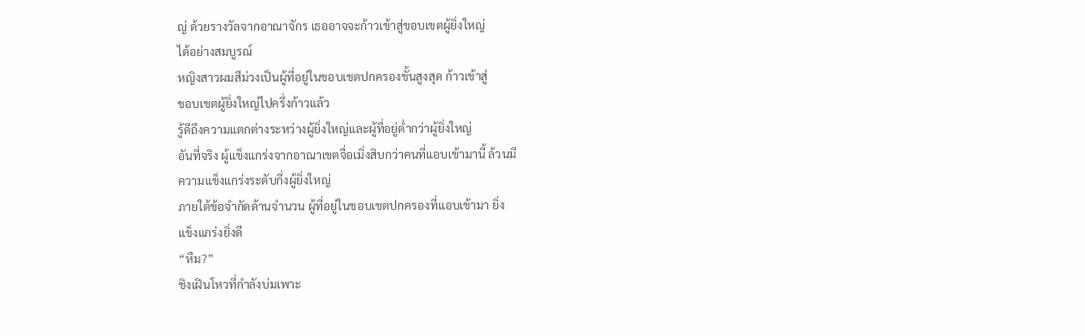ญ่ ด้วยรางวัลจากอาณาจักร เธออาจจะก้าวเข้าสู่ขอบเขตผู้ยิ่งใหญ่
ได้อย่างสมบูรณ์
หญิงสาวผมสีม่วงเป็นผู้ที่อยู่ในขอบเขตปกครองขั้นสูงสุด ก้าวเข้าสู่
ขอบเขตผู้ยิ่งใหญ่ไปครึ่งก้าวแล้ว
รู้ดีถึงความแตกต่างระหว่างผู้ยิ่งใหญ่และผู้ที่อยู่ต่ำกว่าผู้ยิ่งใหญ่
อันที่จริง ผู้แข็งแกร่งจากอาณาเขตจื่อเมิ่งสิบกว่าคนที่แอบเข้ามานี้ ล้วนมี
ความแข็งแกร่งระดับกึ่งผู้ยิ่งใหญ่
ภายใต้ข้อจำกัดด้านจำนวน ผู้ที่อยู่ในขอบเขตปกครองที่แอบเข้ามา ยิ่ง
แข็งแกร่งยิ่งดี
“หืม?”
ชิงเฝินโหวที่กำลังบ่มเพาะ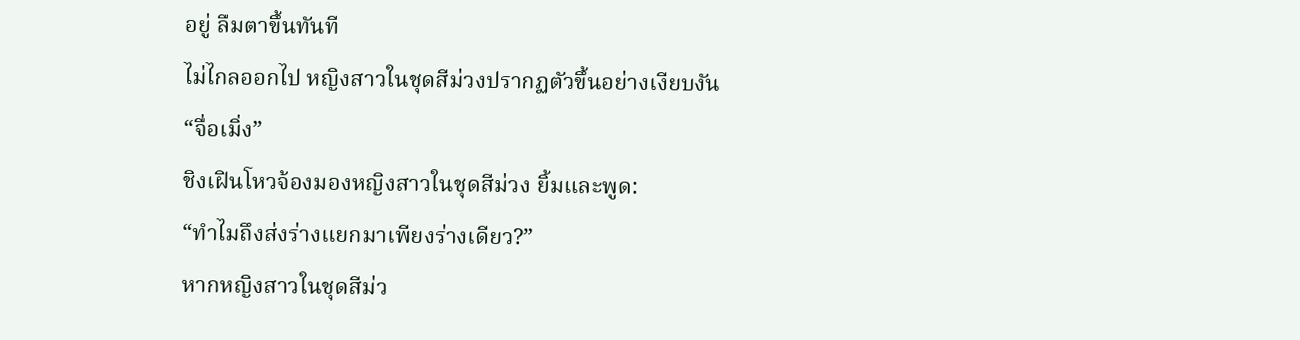อยู่ ลืมตาขึ้นทันที
ไม่ไกลออกไป หญิงสาวในชุดสีม่วงปรากฏตัวขึ้นอย่างเงียบงัน
“จื่อเมิ่ง”
ชิงเฝินโหวจ้องมองหญิงสาวในชุดสีม่วง ยิ้มและพูด:
“ทำไมถึงส่งร่างแยกมาเพียงร่างเดียว?”
หากหญิงสาวในชุดสีม่ว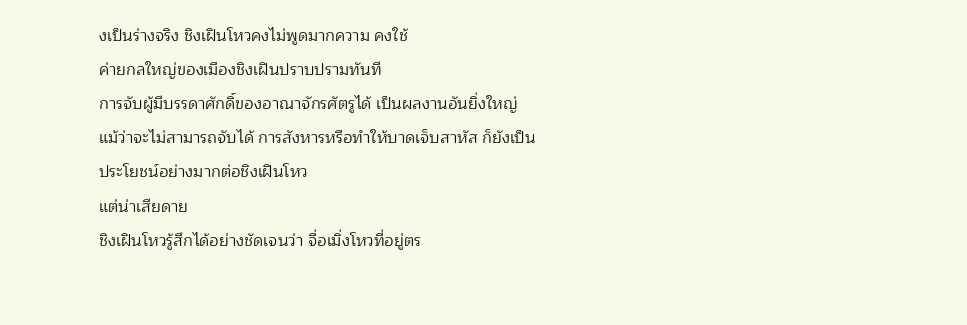งเป็นร่างจริง ชิงเฝินโหวคงไม่พูดมากความ คงใช้
ค่ายกลใหญ่ของเมืองชิงเฝินปราบปรามทันที
การจับผู้มีบรรดาศักดิ์ของอาณาจักรศัตรูได้ เป็นผลงานอันยิ่งใหญ่
แม้ว่าจะไม่สามารถจับได้ การสังหารหรือทำให้บาดเจ็บสาหัส ก็ยังเป็น
ประโยชน์อย่างมากต่อชิงเฝินโหว
แต่น่าเสียดาย
ชิงเฝินโหวรู้สึกได้อย่างชัดเจนว่า จื่อเมิ่งโหวที่อยู่ตร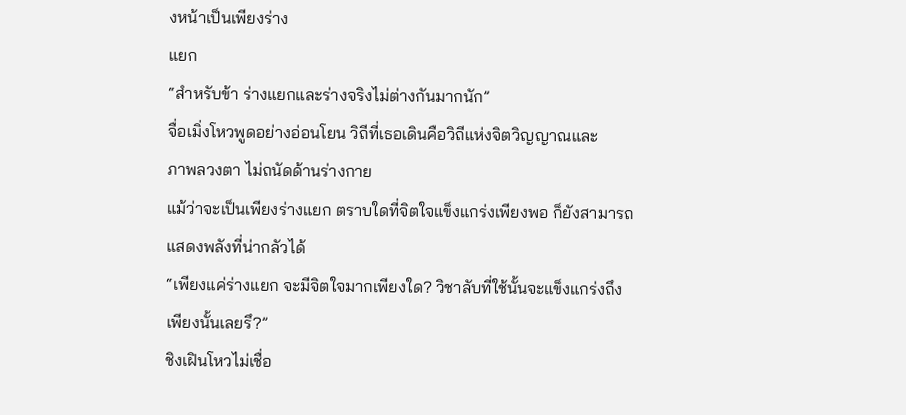งหน้าเป็นเพียงร่าง
แยก
“สำหรับข้า ร่างแยกและร่างจริงไม่ต่างกันมากนัก”
จื่อเมิ่งโหวพูดอย่างอ่อนโยน วิถีที่เธอเดินคือวิถีแห่งจิตวิญญาณและ
ภาพลวงตา ไม่ถนัดด้านร่างกาย
แม้ว่าจะเป็นเพียงร่างแยก ตราบใดที่จิตใจแข็งแกร่งเพียงพอ ก็ยังสามารถ
แสดงพลังที่น่ากลัวได้
“เพียงแค่ร่างแยก จะมีจิตใจมากเพียงใด? วิชาลับที่ใช้นั้นจะแข็งแกร่งถึง
เพียงนั้นเลยรึ?”
ชิงเฝินโหวไม่เชื่อ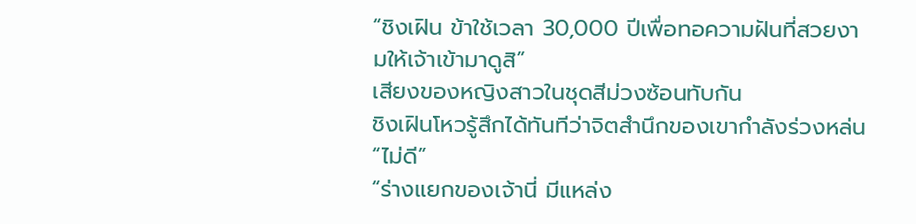“ชิงเฝิน ข้าใช้เวลา 30,000 ปีเพื่อทอความฝันที่สวยงามให้เจ้าเข้ามาดูสิ”
เสียงของหญิงสาวในชุดสีม่วงซ้อนทับกัน
ชิงเฝินโหวรู้สึกได้ทันทีว่าจิตสำนึกของเขากำลังร่วงหล่น
“ไม่ดี”
“ร่างแยกของเจ้านี่ มีแหล่ง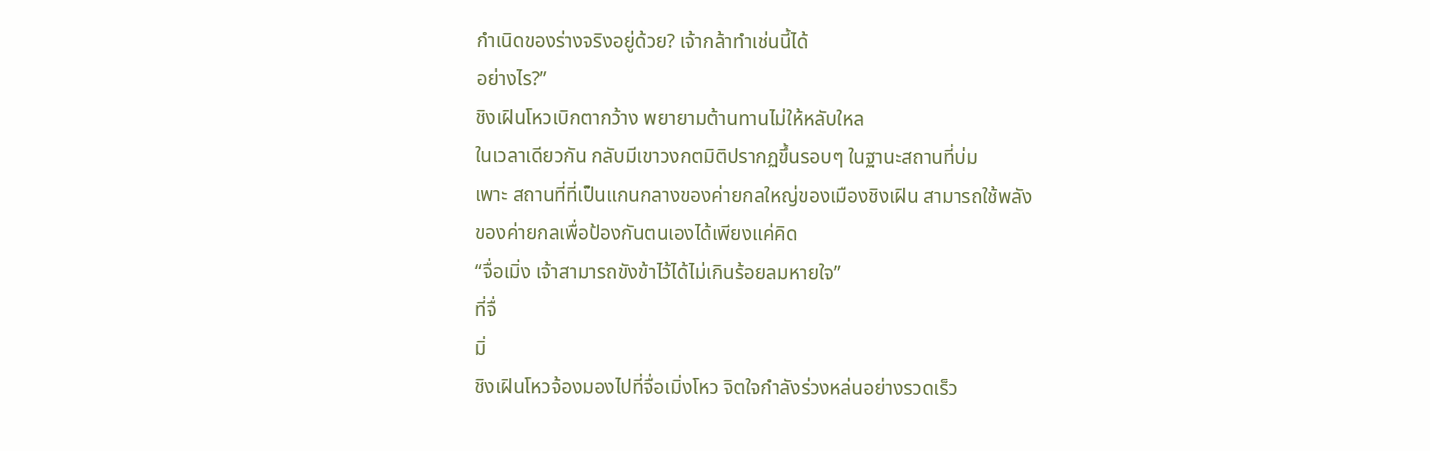กำเนิดของร่างจริงอยู่ด้วย? เจ้ากล้าทำเช่นนี้ได้
อย่างไร?”
ชิงเฝินโหวเบิกตากว้าง พยายามต้านทานไม่ให้หลับใหล
ในเวลาเดียวกัน กลับมีเขาวงกตมิติปรากฏขึ้นรอบๆ ในฐานะสถานที่บ่ม
เพาะ สถานที่ที่เป็นแกนกลางของค่ายกลใหญ่ของเมืองชิงเฝิน สามารถใช้พลัง
ของค่ายกลเพื่อป้องกันตนเองได้เพียงแค่คิด
“จื่อเมิ่ง เจ้าสามารถขังข้าไว้ได้ไม่เกินร้อยลมหายใจ”
ที่จื่
มิ่
ชิงเฝินโหวจ้องมองไปที่จื่อเมิ่งโหว จิตใจกำลังร่วงหล่นอย่างรวดเร็ว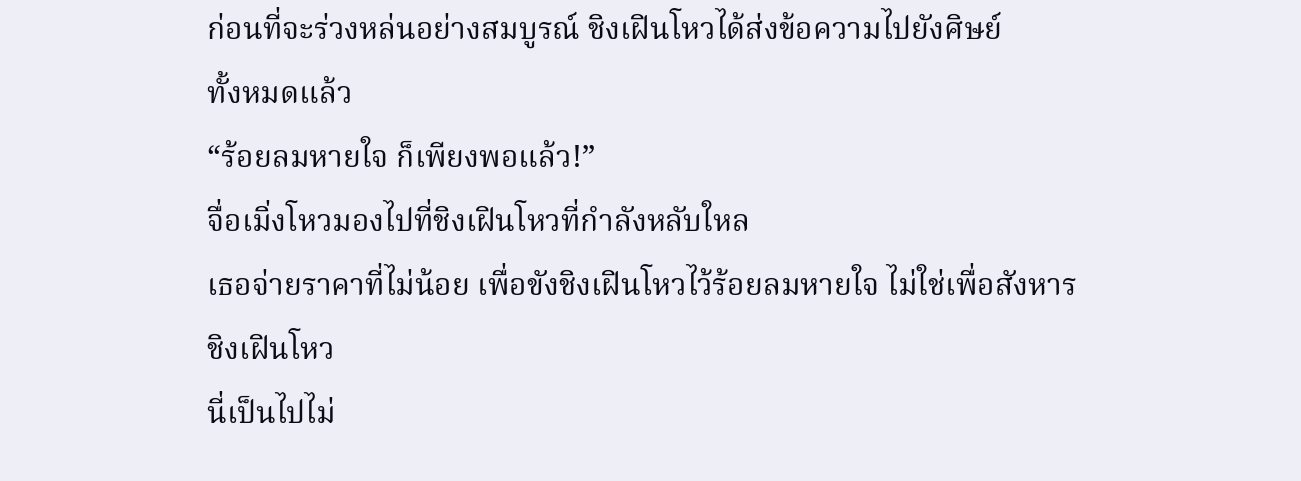ก่อนที่จะร่วงหล่นอย่างสมบูรณ์ ชิงเฝินโหวได้ส่งข้อความไปยังศิษย์
ทั้งหมดแล้ว
“ร้อยลมหายใจ ก็เพียงพอแล้ว!”
จื่อเมิ่งโหวมองไปที่ชิงเฝินโหวที่กำลังหลับใหล
เธอจ่ายราคาที่ไม่น้อย เพื่อขังชิงเฝินโหวไว้ร้อยลมหายใจ ไม่ใช่เพื่อสังหาร
ชิงเฝินโหว
นี่เป็นไปไม่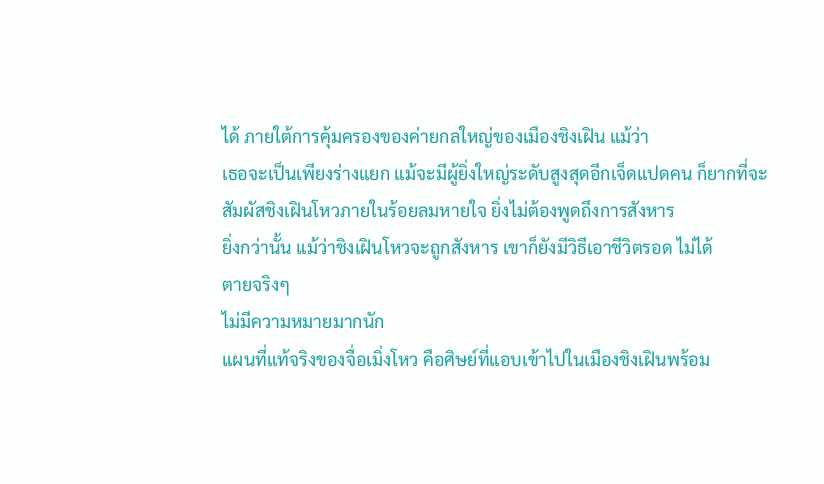ได้ ภายใต้การคุ้มครองของค่ายกลใหญ่ของเมืองชิงเฝิน แม้ว่า
เธอจะเป็นเพียงร่างแยก แม้จะมีผู้ยิ่งใหญ่ระดับสูงสุดอีกเจ็ดแปดคน ก็ยากที่จะ
สัมผัสชิงเฝินโหวภายในร้อยลมหายใจ ยิ่งไม่ต้องพูดถึงการสังหาร
ยิ่งกว่านั้น แม้ว่าชิงเฝินโหวจะถูกสังหาร เขาก็ยังมีวิธีเอาชีวิตรอด ไม่ได้
ตายจริงๆ
ไม่มีความหมายมากนัก
แผนที่แท้จริงของจื่อเมิ่งโหว คือศิษย์ที่แอบเข้าไปในเมืองชิงเฝินพร้อม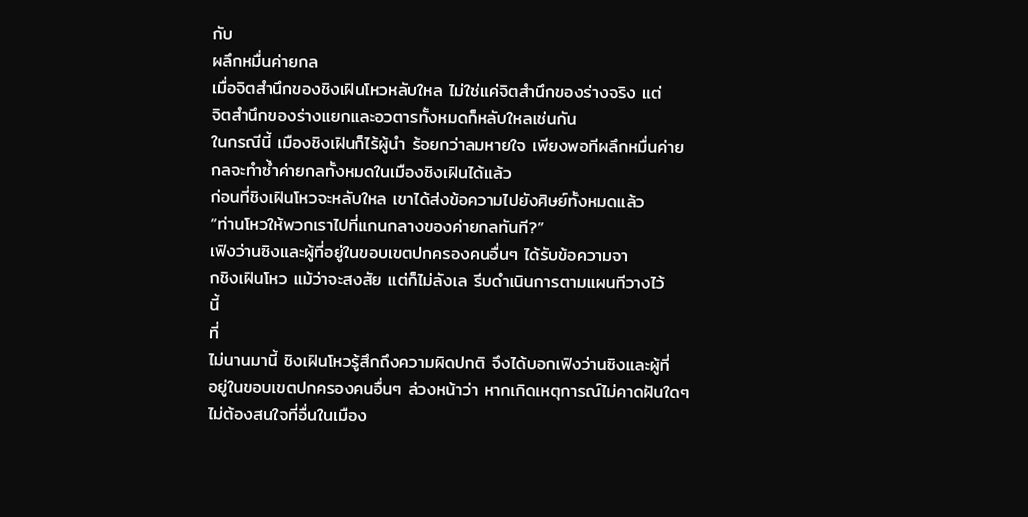กับ
ผลึกหมื่นค่ายกล
เมื่อจิตสำนึกของชิงเฝินโหวหลับใหล ไม่ใช่แค่จิตสำนึกของร่างจริง แต่
จิตสำนึกของร่างแยกและอวตารทั้งหมดก็หลับใหลเช่นกัน
ในกรณีนี้ เมืองชิงเฝินก็ไร้ผู้นำ ร้อยกว่าลมหายใจ เพียงพอทีผลึกหมื่นค่าย
กลจะทำซ้ำค่ายกลทั้งหมดในเมืองชิงเฝินได้แล้ว
ก่อนที่ชิงเฝินโหวจะหลับใหล เขาได้ส่งข้อความไปยังศิษย์ทั้งหมดแล้ว
“ท่านโหวให้พวกเราไปที่แกนกลางของค่ายกลทันที?”
เฟิงว่านซิงและผู้ที่อยู่ในขอบเขตปกครองคนอื่นๆ ได้รับข้อความจา
กชิงเฝินโหว แม้ว่าจะสงสัย แต่ก็ไม่ลังเล รีบดำเนินการตามแผนทีวางไว้
นี้
ที่
ไม่นานมานี้ ชิงเฝินโหวรู้สึกถึงความผิดปกติ จึงได้บอกเฟิงว่านซิงและผู้ที่
อยู่ในขอบเขตปกครองคนอื่นๆ ล่วงหน้าว่า หากเกิดเหตุการณ์ไม่คาดฝันใดๆ
ไม่ต้องสนใจที่อื่นในเมือง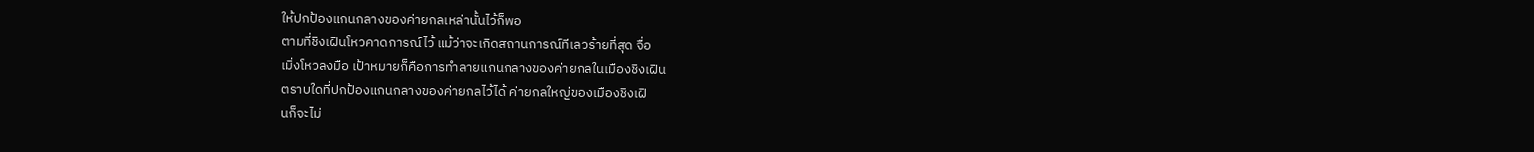ให้ปกป้องแกนกลางของค่ายกลเหล่านั้นไว้ก็พอ
ตามที่ชิงเฝินโหวคาดการณ์ไว้ แม้ว่าจะเกิดสถานการณ์ทีเลวร้ายที่สุด จื่อ
เมิ่งโหวลงมือ เป้าหมายก็คือการทำลายแกนกลางของค่ายกลในเมืองชิงเฝิน
ตราบใดที่ปกป้องแกนกลางของค่ายกลไว้ได้ ค่ายกลใหญ่ของเมืองชิงเฝิ
นก็จะไม่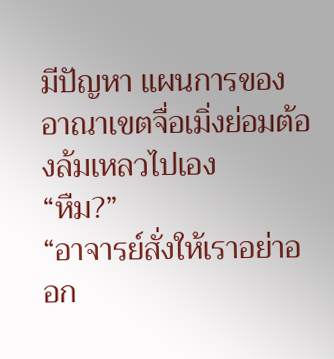มีปัญหา แผนการของอาณาเขตจื่อเมิ่งย่อมต้องล้มเหลวไปเอง
“หืม?”
“อาจารย์สั่งให้เราอย่าออก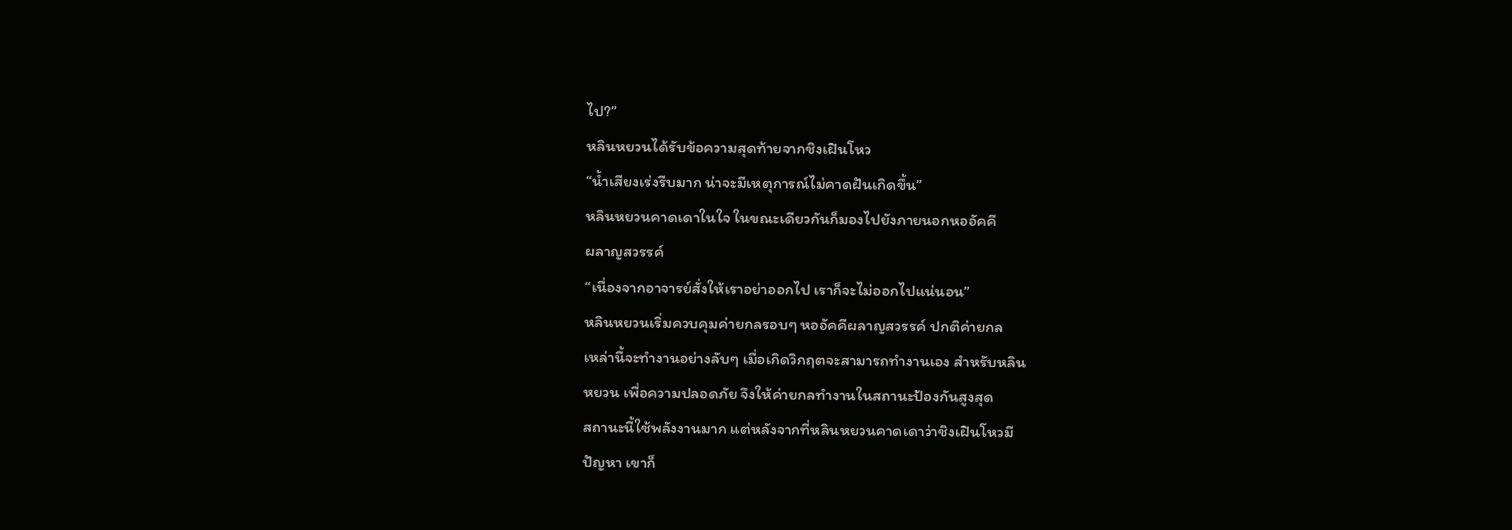ไป?”
หลินหยวนได้รับข้อความสุดท้ายจากชิงเฝินโหว
“น้ำเสียงเร่งรีบมาก น่าจะมีเหตุการณ์ไม่คาดฝันเกิดขึ้น”
หลินหยวนคาดเดาในใจ ในขณะเดียวกันก็มองไปยังภายนอกหออัคคี
ผลาญสวรรค์
“เนื่องจากอาจารย์สั่งให้เราอย่าออกไป เราก็จะไม่ออกไปแน่นอน”
หลินหยวนเริ่มควบคุมค่ายกลรอบๆ หออัคคีผลาญสวรรค์ ปกติค่ายกล
เหล่านี้จะทำงานอย่างลับๆ เมื่อเกิดวิกฤตจะสามารถทำงานเอง สำหรับหลิน
หยวน เพื่อความปลอดภัย จึงให้ค่ายกลทำงานในสถานะป้องกันสูงสุด
สถานะนี้ใช้พลังงานมาก แต่หลังจากที่หลินหยวนคาดเดาว่าชิงเฝินโหวมี
ปัญหา เขาก็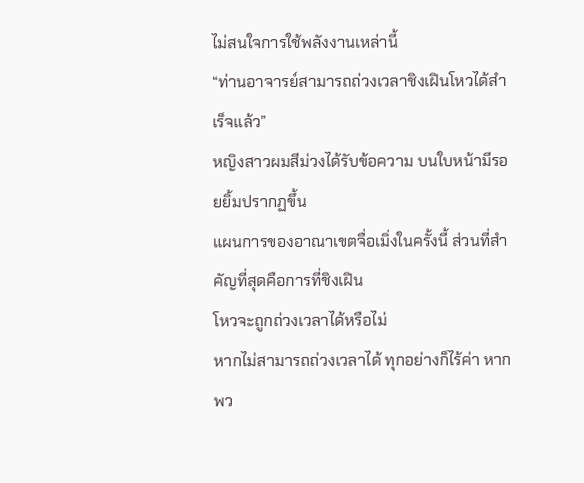ไม่สนใจการใช้พลังงานเหล่านี้
“ท่านอาจารย์สามารถถ่วงเวลาชิงเฝินโหวได้สำเร็จแล้ว”
หญิงสาวผมสีม่วงได้รับข้อความ บนใบหน้ามีรอยยิ้มปรากฏขึ้น
แผนการของอาณาเขตจื่อเมิ่งในครั้งนี้ ส่วนที่สำคัญที่สุดคือการที่ชิงเฝิน
โหวจะถูกถ่วงเวลาได้หรือไม่
หากไม่สามารถถ่วงเวลาได้ ทุกอย่างก็ไร้ค่า หากพว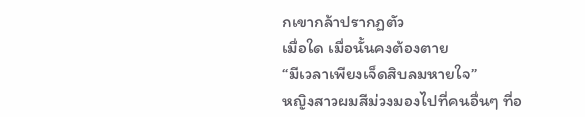กเขากล้าปรากฏตัว
เมื่อใด เมื่อนั้นคงต้องตาย
“มีเวลาเพียงเจ็ดสิบลมหายใจ”
หญิงสาวผมสีม่วงมองไปที่คนอื่นๆ ที่อ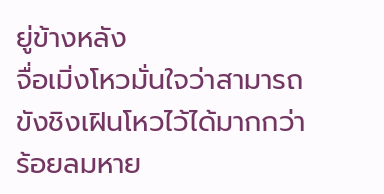ยู่ข้างหลัง
จื่อเมิ่งโหวมั่นใจว่าสามารถขังชิงเฝินโหวไว้ได้มากกว่าร้อยลมหาย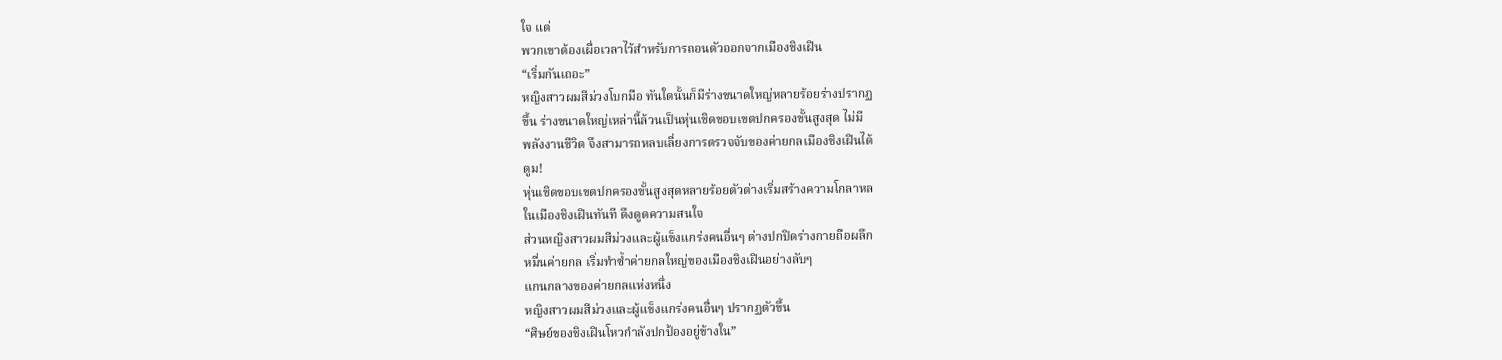ใจ แต่
พวกเขาต้องเผื่อเวลาไว้สำหรับการถอนตัวออกจากเมืองชิงเฝิน
“เริ่มกันเถอะ”
หญิงสาวผมสีม่วงโบกมือ ทันใดนั้นก็มีร่างขนาดใหญ่หลายร้อยร่างปรากฏ
ขึ้น ร่างขนาดใหญ่เหล่านี้ล้วนเป็นหุ่นเชิดขอบเขตปกครองขั้นสูงสุด ไม่มี
พลังงานชีวิต จึงสามารถหลบเลี่ยงการตรวจจับของค่ายกลเมืองชิงเฝินได้
ตูม!
หุ่นเชิดขอบเขตปกครองขั้นสูงสุดหลายร้อยตัวต่างเริ่มสร้างความโกลาหล
ในเมืองชิงเฝินทันที ดึงดูดความสนใจ
ส่วนหญิงสาวผมสีม่วงและผู้แข็งแกร่งคนอื่นๆ ต่างปกปิดร่างกายถือผลึก
หมื่นค่ายกล เริ่มทำซ้ำค่ายกลใหญ่ของเมืองชิงเฝินอย่างลับๆ
แกนกลางของค่ายกลแห่งหนึ่ง
หญิงสาวผมสีม่วงและผู้แข็งแกร่งคนอื่นๆ ปรากฏตัวขึ้น
“ศิษย์ของชิงเฝินโหวกำลังปกป้องอยู่ข้างใน”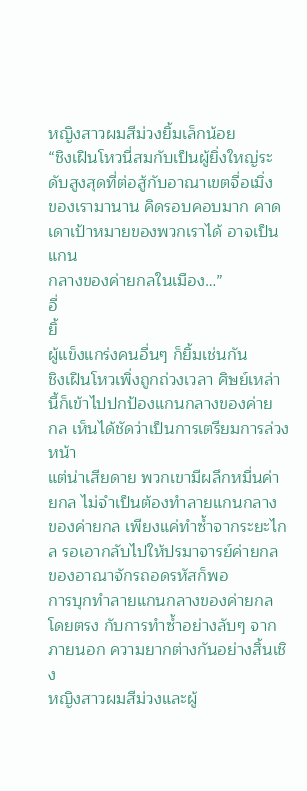หญิงสาวผมสีม่วงยิ้มเล็กน้อย
“ชิงเฝินโหวนี่สมกับเป็นผู้ยิ่งใหญ่ระดับสูงสุดที่ต่อสู้กับอาณาเขตจื่อเมิ่ง
ของเรามานาน คิดรอบคอบมาก คาดเดาเป้าหมายของพวกเราได้ อาจเป็นแกน
กลางของค่ายกลในเมือง…”
อื่
ยิ้
ผู้แข็งแกร่งคนอื่นๆ ก็ยิ้มเช่นกัน
ชิงเฝินโหวเพิ่งถูกถ่วงเวลา ศิษย์เหล่านี้ก็เข้าไปปกป้องแกนกลางของค่าย
กล เห็นได้ชัดว่าเป็นการเตรียมการล่วงหน้า
แต่น่าเสียดาย พวกเขามีผลึกหมื่นค่ายกล ไม่จำเป็นต้องทำลายแกนกลาง
ของค่ายกล เพียงแค่ทำซ้ำจากระยะไกล รอเอากลับไปให้ปรมาจารย์ค่ายกล
ของอาณาจักรถอดรหัสก็พอ
การบุกทำลายแกนกลางของค่ายกลโดยตรง กับการทำซ้ำอย่างลับๆ จาก
ภายนอก ความยากต่างกันอย่างสิ้นเชิง
หญิงสาวผมสีม่วงและผู้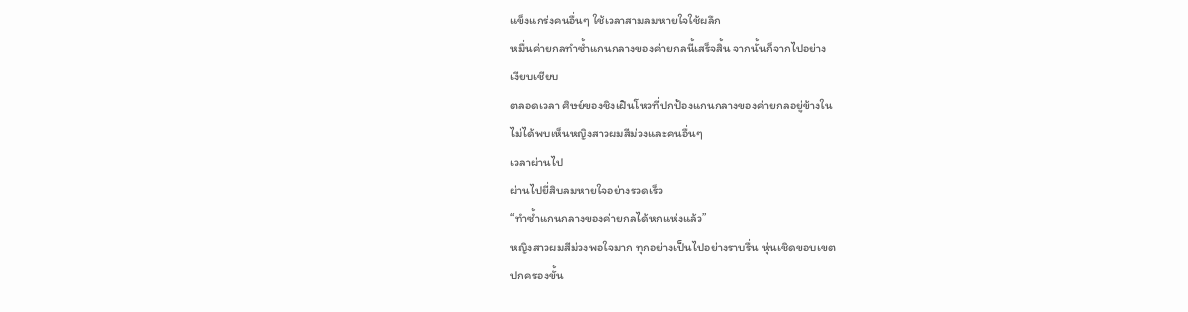แข็งแกร่งคนอื่นๆ ใช้เวลาสามลมหายใจใช้ผลึก
หมื่นค่ายกลทำซ้ำแกนกลางของค่ายกลนี้เสร็จสิ้น จากนั้นก็จากไปอย่าง
เงียบเชียบ
ตลอดเวลา ศิษย์ของชิงเฝินโหวที่ปกป้องแกนกลางของค่ายกลอยู่ข้างใน
ไม่ได้พบเห็นหญิงสาวผมสีม่วงและคนอื่นๆ
เวลาผ่านไป
ผ่านไปยี่สิบลมหายใจอย่างรวดเร็ว
“ทำซ้ำแกนกลางของค่ายกลได้หกแห่งแล้ว”
หญิงสาวผมสีม่วงพอใจมาก ทุกอย่างเป็นไปอย่างราบรื่น หุ่นเชิดขอบเขต
ปกครองขั้น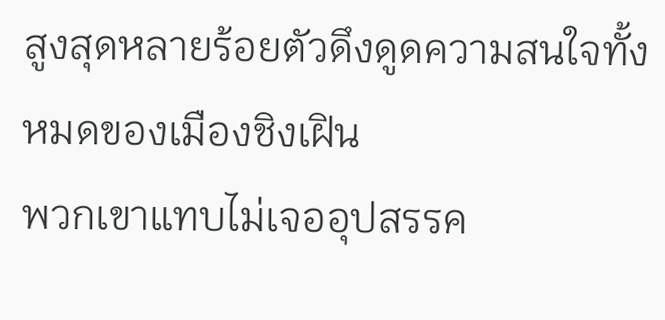สูงสุดหลายร้อยตัวดึงดูดความสนใจทั้งหมดของเมืองชิงเฝิน
พวกเขาแทบไม่เจออุปสรรค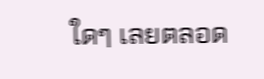ใดๆ เลยตลอด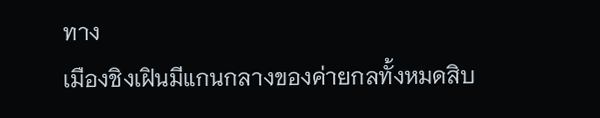ทาง
เมืองชิงเฝินมีแกนกลางของค่ายกลทั้งหมดสิบ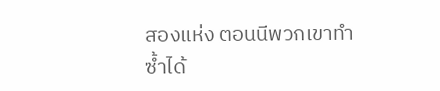สองแห่ง ตอนนีพวกเขาทำ
ซ้ำได้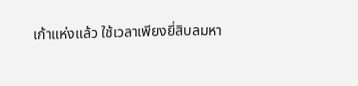เก้าแห่งแล้ว ใช้เวลาเพียงยี่สิบลมหา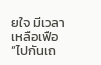ยใจ มีเวลาเหลือเฟือ
“ไปกันเถ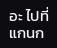อะ ไปที่แกนก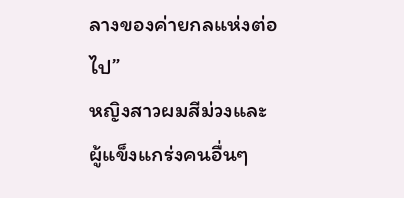ลางของค่ายกลแห่งต่อไป”
หญิงสาวผมสีม่วงและผู้แข็งแกร่งคนอื่นๆ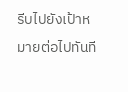รีบไปยังเป้าหมายต่อไปทันที